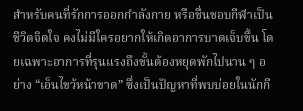สำหรับคนที่รักการออกกำลังกาย หรือชื่นชอบกีฬาเป็นชีวิตจิตใจ คงไม่มีใครอยากให้เกิดอาการบาดเจ็บขึ้น โดยเฉพาะอาการที่รุนแรงถึงขั้นต้องหยุดพักไปนาน ๆ อย่าง “เอ็นไขว้หน้าขาด” ซึ่งเป็นปัญหาที่พบบ่อยในนักกี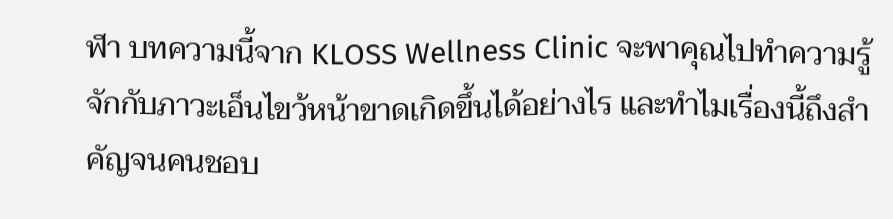ฬา บทความนี้จาก KLOSS Wellness Clinic จะพาคุณไปทำความรู้จักกับภาวะเอ็นไขว้หน้าขาดเกิดขึ้นได้อย่างไร และทำไมเรื่องนี้ถึงสำคัญจนคนชอบ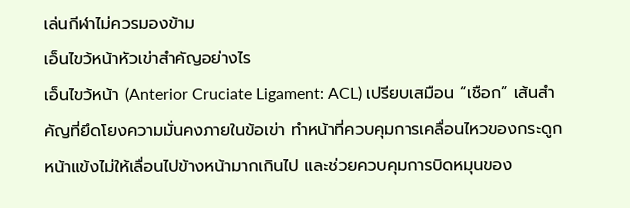เล่นกีฬาไม่ควรมองข้าม
เอ็นไขว้หน้าหัวเข่าสำคัญอย่างไร
เอ็นไขว้หน้า (Anterior Cruciate Ligament: ACL) เปรียบเสมือน “เชือก” เส้นสำคัญที่ยึดโยงความมั่นคงภายในข้อเข่า ทำหน้าที่ควบคุมการเคลื่อนไหวของกระดูกหน้าแข้งไม่ให้เลื่อนไปข้างหน้ามากเกินไป และช่วยควบคุมการบิดหมุนของ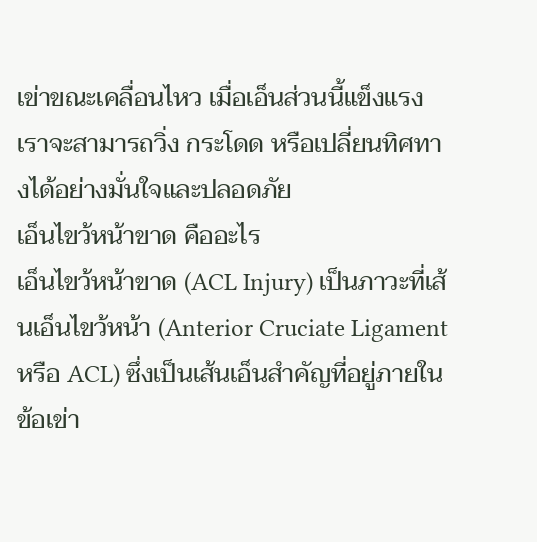เข่าขณะเคลื่อนไหว เมื่อเอ็นส่วนนี้แข็งแรง เราจะสามารถวิ่ง กระโดด หรือเปลี่ยนทิศทางได้อย่างมั่นใจและปลอดภัย
เอ็นไขว้หน้าขาด คืออะไร
เอ็นไขว้หน้าขาด (ACL Injury) เป็นภาวะที่เส้นเอ็นไขว้หน้า (Anterior Cruciate Ligament หรือ ACL) ซึ่งเป็นเส้นเอ็นสำคัญที่อยู่ภายในข้อเข่า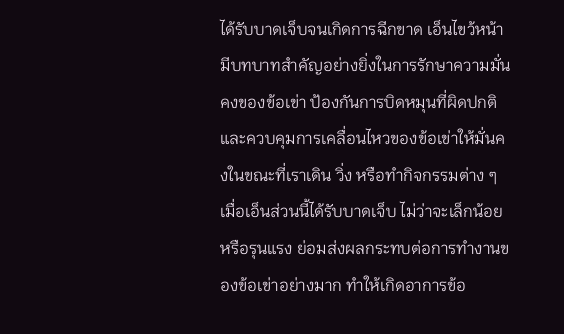ได้รับบาดเจ็บจนเกิดการฉีกขาด เอ็นไขว้หน้ามีบทบาทสำคัญอย่างยิ่งในการรักษาความมั่นคงของข้อเข่า ป้องกันการบิดหมุนที่ผิดปกติ และควบคุมการเคลื่อนไหวของข้อเข่าให้มั่นคงในขณะที่เราเดิน วิ่ง หรือทำกิจกรรมต่าง ๆ เมื่อเอ็นส่วนนี้ได้รับบาดเจ็บ ไม่ว่าจะเล็กน้อยหรือรุนแรง ย่อมส่งผลกระทบต่อการทำงานของข้อเข่าอย่างมาก ทำให้เกิดอาการข้อ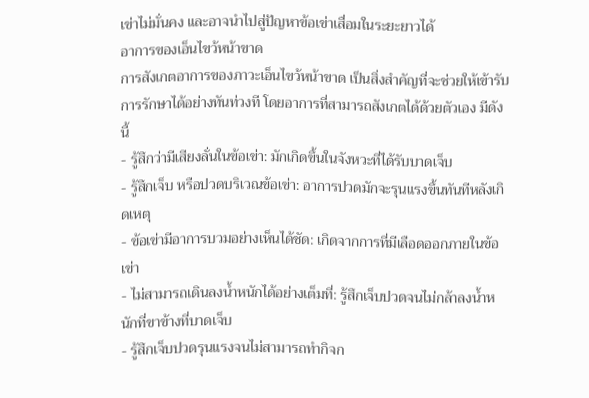เข่าไม่มั่นคง และอาจนำไปสู่ปัญหาข้อเข่าเสื่อมในระยะยาวได้
อาการของเอ็นไขว้หน้าขาด
การสังเกตอาการของภาวะเอ็นไขว้หน้าขาด เป็นสิ่งสำคัญที่จะช่วยให้เข้ารับการรักษาได้อย่างทันท่วงที โดยอาการที่สามารถสังเกตได้ด้วยตัวเอง มีดังนี้
- รู้สึกว่ามีเสียงลั่นในข้อเข่า: มักเกิดขึ้นในจังหวะที่ได้รับบาดเจ็บ
- รู้สึกเจ็บ หรือปวดบริเวณข้อเข่า: อาการปวดมักจะรุนแรงขึ้นทันทีหลังเกิดเหตุ
- ข้อเข่ามีอาการบวมอย่างเห็นได้ชัด: เกิดจากการที่มีเลือดออกภายในข้อเข่า
- ไม่สามารถเดินลงน้ำหนักได้อย่างเต็มที่: รู้สึกเจ็บปวดจนไม่กล้าลงน้ำหนักที่ขาข้างที่บาดเจ็บ
- รู้สึกเจ็บปวดรุนแรงจนไม่สามารถทำกิจก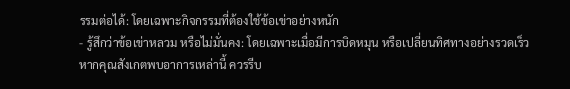รรมต่อได้: โดยเฉพาะกิจกรรมที่ต้องใช้ข้อเข่าอย่างหนัก
- รู้สึกว่าข้อเข่าหลวม หรือไม่มั่นคง: โดยเฉพาะเมื่อมีการบิดหมุน หรือเปลี่ยนทิศทางอย่างรวดเร็ว
หากคุณสังเกตพบอาการเหล่านี้ ควรรีบ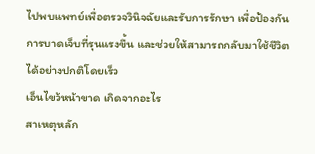ไปพบแพทย์เพื่อตรวจวินิจฉัยและรับการรักษา เพื่อป้องกันการบาดเจ็บที่รุนแรงขึ้น และช่วยให้สามารถกลับมาใช้ชีวิตได้อย่างปกติโดยเร็ว
เอ็นไขว้หน้าขาด เกิดจากอะไร
สาเหตุหลัก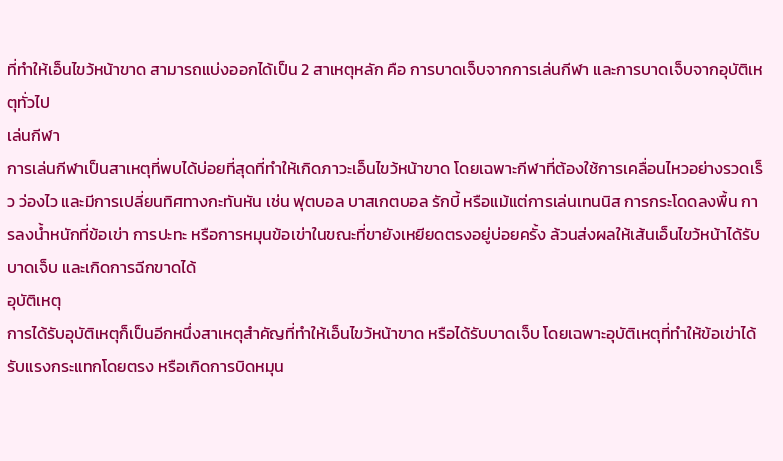ที่ทำให้เอ็นไขว้หน้าขาด สามารถแบ่งออกได้เป็น 2 สาเหตุหลัก คือ การบาดเจ็บจากการเล่นกีฬา และการบาดเจ็บจากอุบัติเหตุทั่วไป
เล่นกีฬา
การเล่นกีฬาเป็นสาเหตุที่พบได้บ่อยที่สุดที่ทำให้เกิดภาวะเอ็นไขว้หน้าขาด โดยเฉพาะกีฬาที่ต้องใช้การเคลื่อนไหวอย่างรวดเร็ว ว่องไว และมีการเปลี่ยนทิศทางกะทันหัน เช่น ฟุตบอล บาสเกตบอล รักบี้ หรือแม้แต่การเล่นเทนนิส การกระโดดลงพื้น การลงน้ำหนักที่ข้อเข่า การปะทะ หรือการหมุนข้อเข่าในขณะที่ขายังเหยียดตรงอยู่บ่อยครั้ง ล้วนส่งผลให้เส้นเอ็นไขว้หน้าได้รับบาดเจ็บ และเกิดการฉีกขาดได้
อุบัติเหตุ
การได้รับอุบัติเหตุก็เป็นอีกหนึ่งสาเหตุสำคัญที่ทำให้เอ็นไขว้หน้าขาด หรือได้รับบาดเจ็บ โดยเฉพาะอุบัติเหตุที่ทำให้ข้อเข่าได้รับแรงกระแทกโดยตรง หรือเกิดการบิดหมุน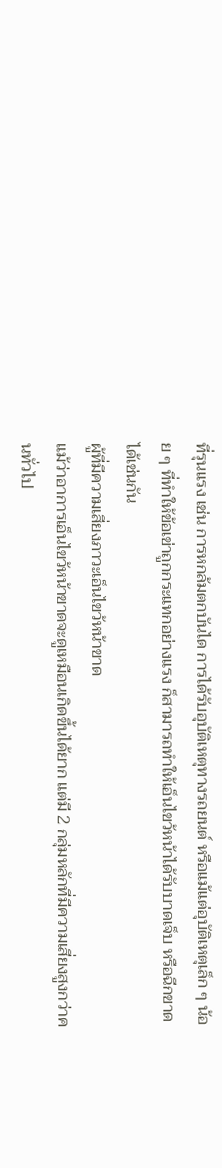ที่รุนแรง เช่น การหกล้มตกบันได การได้รับอุบัติเหตุทางรถยนต์ หรือแม้แต่อุบัติเหตุเล็ก ๆ น้อย ๆ ที่ทำให้ข้อเข่าถูกกระแทกอย่างแรง ก็สามารถทำให้เอ็นไขว้หน้าได้รับบาดเจ็บ หรือฉีกขาดได้เช่นกัน
ผู้ที่มีความเสี่ยงภาวะเอ็นไขว้หน้าขาด
แม้ว่าอาการเอ็นไขว้หน้าขาดจะดูเหมือนเกิดขึ้นได้ยาก แต่มี 2 กลุ่มหลักที่มีความเสี่ยงสูงกว่าคนทั่วไป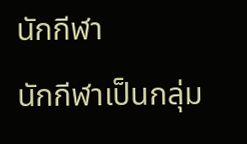นักกีฬา
นักกีฬาเป็นกลุ่ม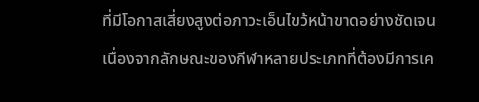ที่มีโอกาสเสี่ยงสูงต่อภาวะเอ็นไขว้หน้าขาดอย่างชัดเจน เนื่องจากลักษณะของกีฬาหลายประเภทที่ต้องมีการเค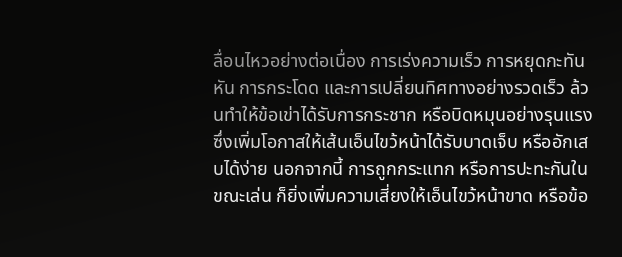ลื่อนไหวอย่างต่อเนื่อง การเร่งความเร็ว การหยุดกะทันหัน การกระโดด และการเปลี่ยนทิศทางอย่างรวดเร็ว ล้วนทำให้ข้อเข่าได้รับการกระชาก หรือบิดหมุนอย่างรุนแรง ซึ่งเพิ่มโอกาสให้เส้นเอ็นไขว้หน้าได้รับบาดเจ็บ หรืออักเสบได้ง่าย นอกจากนี้ การถูกกระแทก หรือการปะทะกันในขณะเล่น ก็ยิ่งเพิ่มความเสี่ยงให้เอ็นไขว้หน้าขาด หรือข้อ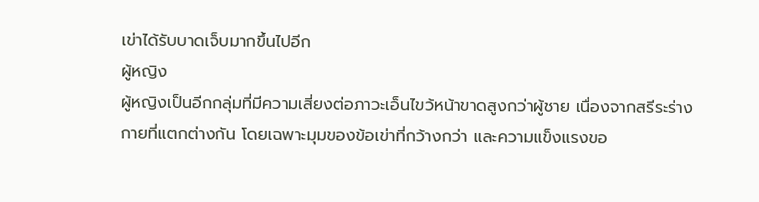เข่าได้รับบาดเจ็บมากขึ้นไปอีก
ผู้หญิง
ผู้หญิงเป็นอีกกลุ่มที่มีความเสี่ยงต่อภาวะเอ็นไขว้หน้าขาดสูงกว่าผู้ชาย เนื่องจากสรีระร่างกายที่แตกต่างกัน โดยเฉพาะมุมของข้อเข่าที่กว้างกว่า และความแข็งแรงขอ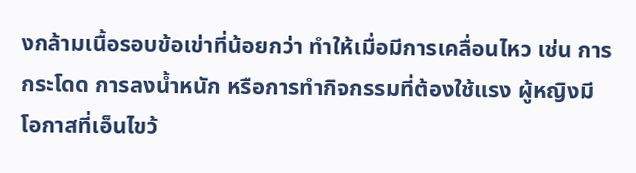งกล้ามเนื้อรอบข้อเข่าที่น้อยกว่า ทำให้เมื่อมีการเคลื่อนไหว เช่น การกระโดด การลงน้ำหนัก หรือการทำกิจกรรมที่ต้องใช้แรง ผู้หญิงมีโอกาสที่เอ็นไขว้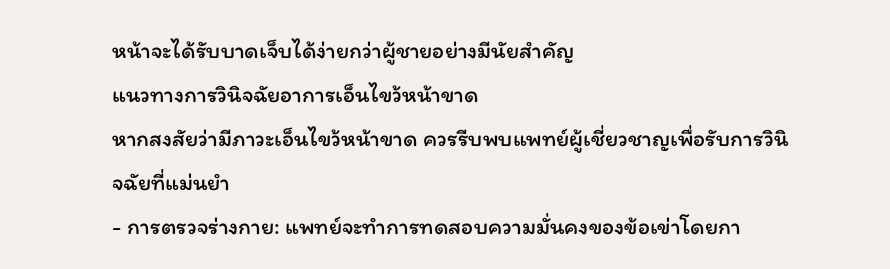หน้าจะได้รับบาดเจ็บได้ง่ายกว่าผู้ชายอย่างมีนัยสำคัญ
แนวทางการวินิจฉัยอาการเอ็นไขว้หน้าขาด
หากสงสัยว่ามีภาวะเอ็นไขว้หน้าขาด ควรรีบพบแพทย์ผู้เชี่ยวชาญเพื่อรับการวินิจฉัยที่แม่นยำ
- การตรวจร่างกาย: แพทย์จะทำการทดสอบความมั่นคงของข้อเข่าโดยกา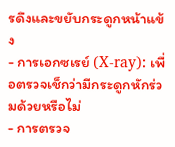รดึงและขยับกระดูกหน้าแข้ง
- การเอกซเรย์ (X-ray): เพื่อตรวจเช็กว่ามีกระดูกหักร่วมด้วยหรือไม่
- การตรวจ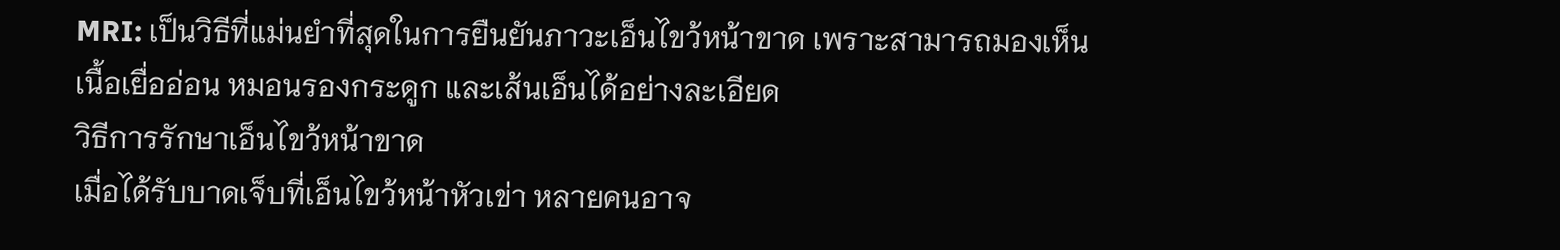MRI: เป็นวิธีที่แม่นยำที่สุดในการยืนยันภาวะเอ็นไขว้หน้าขาด เพราะสามารถมองเห็นเนื้อเยื่ออ่อน หมอนรองกระดูก และเส้นเอ็นได้อย่างละเอียด
วิธีการรักษาเอ็นไขว้หน้าขาด
เมื่อได้รับบาดเจ็บที่เอ็นไขว้หน้าหัวเข่า หลายคนอาจ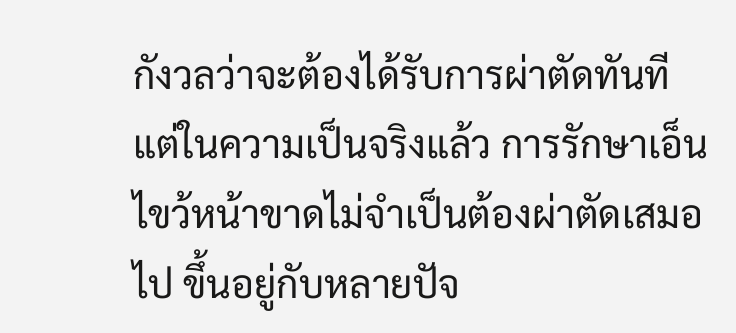กังวลว่าจะต้องได้รับการผ่าตัดทันที แต่ในความเป็นจริงแล้ว การรักษาเอ็นไขว้หน้าขาดไม่จำเป็นต้องผ่าตัดเสมอไป ขึ้นอยู่กับหลายปัจ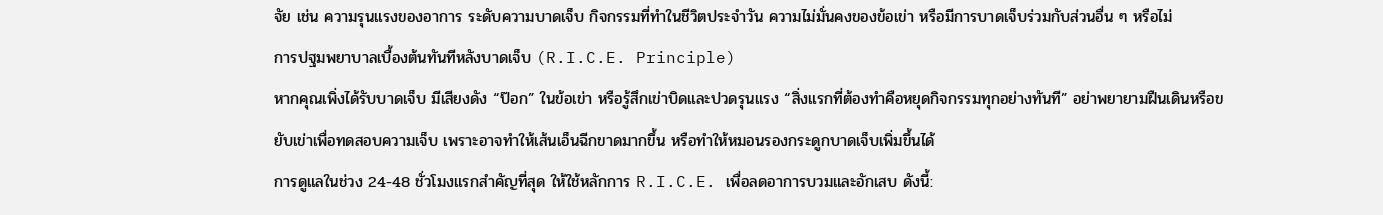จัย เช่น ความรุนแรงของอาการ ระดับความบาดเจ็บ กิจกรรมที่ทำในชีวิตประจำวัน ความไม่มั่นคงของข้อเข่า หรือมีการบาดเจ็บร่วมกับส่วนอื่น ๆ หรือไม่
การปฐมพยาบาลเบื้องต้นทันทีหลังบาดเจ็บ (R.I.C.E. Principle)
หากคุณเพิ่งได้รับบาดเจ็บ มีเสียงดัง “ป๊อก” ในข้อเข่า หรือรู้สึกเข่าบิดและปวดรุนแรง “สิ่งแรกที่ต้องทำคือหยุดกิจกรรมทุกอย่างทันที” อย่าพยายามฝืนเดินหรือขยับเข่าเพื่อทดสอบความเจ็บ เพราะอาจทำให้เส้นเอ็นฉีกขาดมากขึ้น หรือทำให้หมอนรองกระดูกบาดเจ็บเพิ่มขึ้นได้
การดูแลในช่วง 24-48 ชั่วโมงแรกสำคัญที่สุด ให้ใช้หลักการ R.I.C.E. เพื่อลดอาการบวมและอักเสบ ดังนี้: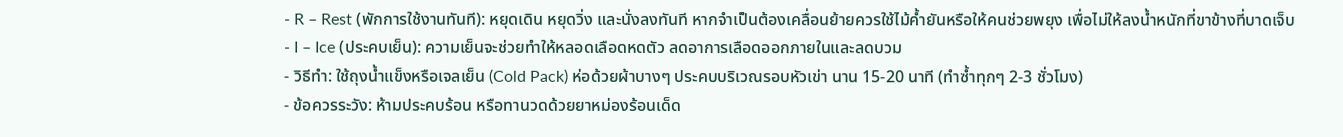- R – Rest (พักการใช้งานทันที): หยุดเดิน หยุดวิ่ง และนั่งลงทันที หากจำเป็นต้องเคลื่อนย้ายควรใช้ไม้ค้ำยันหรือให้คนช่วยพยุง เพื่อไม่ให้ลงน้ำหนักที่ขาข้างที่บาดเจ็บ
- I – Ice (ประคบเย็น): ความเย็นจะช่วยทำให้หลอดเลือดหดตัว ลดอาการเลือดออกภายในและลดบวม
- วิธีทำ: ใช้ถุงน้ำแข็งหรือเจลเย็น (Cold Pack) ห่อด้วยผ้าบางๆ ประคบบริเวณรอบหัวเข่า นาน 15-20 นาที (ทำซ้ำทุกๆ 2-3 ชั่วโมง)
- ข้อควรระวัง: ห้ามประคบร้อน หรือทานวดด้วยยาหม่องร้อนเด็ด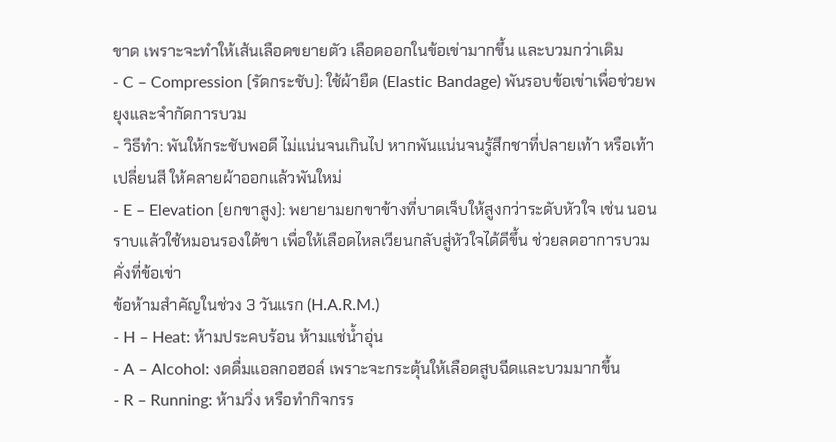ขาด เพราะจะทำให้เส้นเลือดขยายตัว เลือดออกในข้อเข่ามากขึ้น และบวมกว่าเดิม
- C – Compression (รัดกระชับ): ใช้ผ้ายืด (Elastic Bandage) พันรอบข้อเข่าเพื่อช่วยพยุงและจำกัดการบวม
- วิธีทำ: พันให้กระชับพอดี ไม่แน่นจนเกินไป หากพันแน่นจนรู้สึกชาที่ปลายเท้า หรือเท้าเปลี่ยนสี ให้คลายผ้าออกแล้วพันใหม่
- E – Elevation (ยกขาสูง): พยายามยกขาข้างที่บาดเจ็บให้สูงกว่าระดับหัวใจ เช่น นอนราบแล้วใช้หมอนรองใต้ขา เพื่อให้เลือดไหลเวียนกลับสู่หัวใจได้ดีขึ้น ช่วยลดอาการบวมคั่งที่ข้อเข่า
ข้อห้ามสำคัญในช่วง 3 วันแรก (H.A.R.M.)
- H – Heat: ห้ามประคบร้อน ห้ามแช่น้ำอุ่น
- A – Alcohol: งดดื่มแอลกอฮอล์ เพราะจะกระตุ้นให้เลือดสูบฉีดและบวมมากขึ้น
- R – Running: ห้ามวิ่ง หรือทำกิจกรร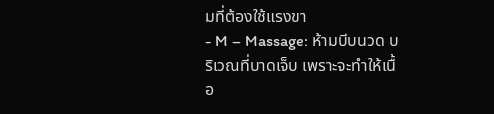มที่ต้องใช้แรงขา
- M – Massage: ห้ามบีบนวด บริเวณที่บาดเจ็บ เพราะจะทำให้เนื้อ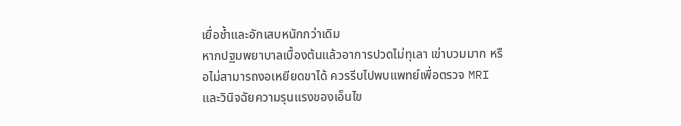เยื่อช้ำและอักเสบหนักกว่าเดิม
หากปฐมพยาบาลเบื้องต้นแล้วอาการปวดไม่ทุเลา เข่าบวมมาก หรือไม่สามารถงอเหยียดขาได้ ควรรีบไปพบแพทย์เพื่อตรวจ MRI และวินิจฉัยความรุนแรงของเอ็นไข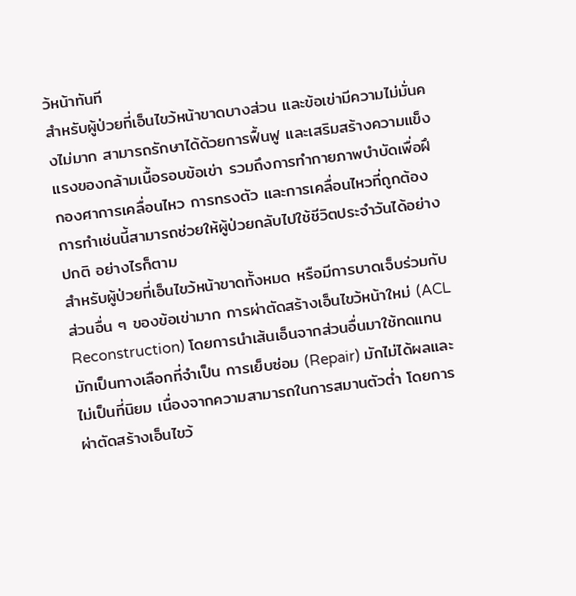ว้หน้าทันที
สำหรับผู้ป่วยที่เอ็นไขว้หน้าขาดบางส่วน และข้อเข่ามีความไม่มั่นคงไม่มาก สามารถรักษาได้ด้วยการฟื้นฟู และเสริมสร้างความแข็งแรงของกล้ามเนื้อรอบข้อเข่า รวมถึงการทำกายภาพบำบัดเพื่อฝึกองศาการเคลื่อนไหว การทรงตัว และการเคลื่อนไหวที่ถูกต้อง การทำเช่นนี้สามารถช่วยให้ผู้ป่วยกลับไปใช้ชีวิตประจำวันได้อย่างปกติ อย่างไรก็ตาม
สำหรับผู้ป่วยที่เอ็นไขว้หน้าขาดทั้งหมด หรือมีการบาดเจ็บร่วมกับส่วนอื่น ๆ ของข้อเข่ามาก การผ่าตัดสร้างเอ็นไขว้หน้าใหม่ (ACL Reconstruction) โดยการนำเส้นเอ็นจากส่วนอื่นมาใช้ทดแทน มักเป็นทางเลือกที่จำเป็น การเย็บซ่อม (Repair) มักไม่ได้ผลและไม่เป็นที่นิยม เนื่องจากความสามารถในการสมานตัวต่ำ โดยการผ่าตัดสร้างเอ็นไขว้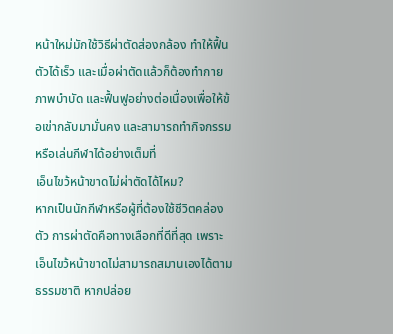หน้าใหม่มักใช้วิธีผ่าตัดส่องกล้อง ทำให้ฟื้นตัวได้เร็ว และเมื่อผ่าตัดแล้วก็ต้องทำกายภาพบำบัด และฟื้นฟูอย่างต่อเนื่องเพื่อให้ข้อเข่ากลับมามั่นคง และสามารถทำกิจกรรม หรือเล่นกีฬาได้อย่างเต็มที่
เอ็นไขว้หน้าขาดไม่ผ่าตัดได้ไหม?
หากเป็นนักกีฬาหรือผู้ที่ต้องใช้ชีวิตคล่องตัว การผ่าตัดคือทางเลือกที่ดีที่สุด เพราะเอ็นไขว้หน้าขาดไม่สามารถสมานเองได้ตามธรรมชาติ หากปล่อย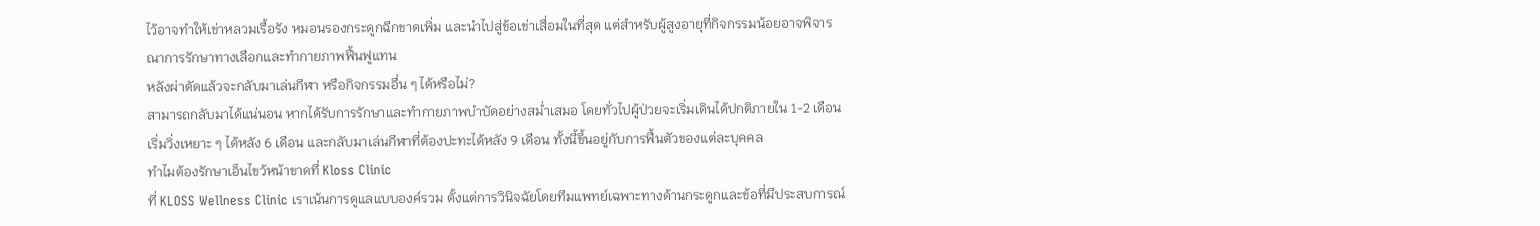ไว้อาจทำให้เข่าหลวมเรื้อรัง หมอนรองกระดูกฉีกขาดเพิ่ม และนำไปสู่ข้อเข่าเสื่อมในที่สุด แต่สำหรับผู้สูงอายุที่กิจกรรมน้อยอาจพิจารณาการรักษาทางเลือกและทำกายภาพฟื้นฟูแทน
หลังผ่าตัดแล้วจะกลับมาเล่นกีฬา หรือกิจกรรมอื่น ๆ ได้หรือไม่?
สามารถกลับมาได้แน่นอน หากได้รับการรักษาและทำกายภาพบำบัดอย่างสม่ำเสมอ โดยทั่วไปผู้ป่วยจะเริ่มเดินได้ปกติภายใน 1-2 เดือน เริ่มวิ่งเหยาะ ๆ ได้หลัง 6 เดือน และกลับมาเล่นกีฬาที่ต้องปะทะได้หลัง 9 เดือน ทั้งนี้ขึ้นอยู่กับการฟื้นตัวของแต่ละบุคคล
ทำไมต้องรักษาเอ็นไขว้หน้าขาดที่ Kloss Clinic
ที่ KLOSS Wellness Clinic เราเน้นการดูแลแบบองค์รวม ตั้งแต่การวินิจฉัยโดยทีมแพทย์เฉพาะทางด้านกระดูกและข้อที่มีประสบการณ์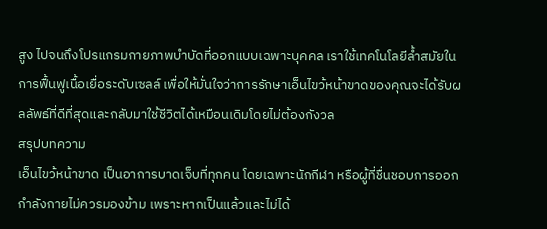สูง ไปจนถึงโปรแกรมกายภาพบำบัดที่ออกแบบเฉพาะบุคคล เราใช้เทคโนโลยีล้ำสมัยในการฟื้นฟูเนื้อเยื่อระดับเซลล์ เพื่อให้มั่นใจว่าการรักษาเอ็นไขว้หน้าขาดของคุณจะได้รับผลลัพธ์ที่ดีที่สุดและกลับมาใช้ชีวิตได้เหมือนเดิมโดยไม่ต้องกังวล
สรุปบทความ
เอ็นไขว้หน้าขาด เป็นอาการบาดเจ็บที่ทุกคน โดยเฉพาะนักกีฬา หรือผู้ที่ชื่นชอบการออกกำลังกายไม่ควรมองข้าม เพราะหากเป็นแล้วและไม่ได้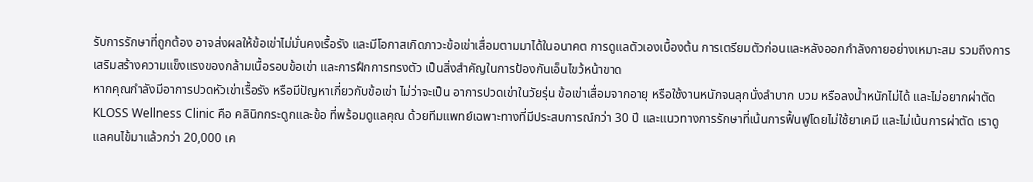รับการรักษาที่ถูกต้อง อาจส่งผลให้ข้อเข่าไม่มั่นคงเรื้อรัง และมีโอกาสเกิดภาวะข้อเข่าเสื่อมตามมาได้ในอนาคต การดูแลตัวเองเบื้องต้น การเตรียมตัวก่อนและหลังออกกำลังกายอย่างเหมาะสม รวมถึงการเสริมสร้างความแข็งแรงของกล้ามเนื้อรอบข้อเข่า และการฝึกการทรงตัว เป็นสิ่งสำคัญในการป้องกันเอ็นไขว้หน้าขาด
หากคุณกำลังมีอาการปวดหัวเข่าเรื้อรัง หรือมีปัญหาเกี่ยวกับข้อเข่า ไม่ว่าจะเป็น อาการปวดเข่าในวัยรุ่น ข้อเข่าเสื่อมจากอายุ หรือใช้งานหนักจนลุกนั่งลำบาก บวม หรือลงน้ำหนักไม่ได้ และไม่อยากผ่าตัด KLOSS Wellness Clinic คือ คลินิกกระดูกและข้อ ที่พร้อมดูแลคุณ ด้วยทีมแพทย์เฉพาะทางที่มีประสบการณ์กว่า 30 ปี และแนวทางการรักษาที่เน้นการฟื้นฟูโดยไม่ใช้ยาเคมี และไม่เน้นการผ่าตัด เราดูแลคนไข้มาแล้วกว่า 20,000 เค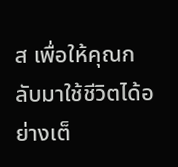ส เพื่อให้คุณกลับมาใช้ชีวิตได้อย่างเต็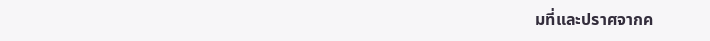มที่และปราศจากค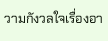วามกังวลใจเรื่องอา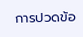การปวดข้อ